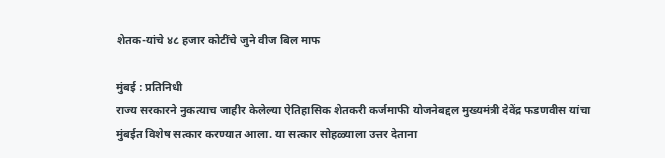शेतक-यांचे ४८ हजार कोटींचे जुने वीज बिल माफ

मुंबई : प्रतिनिधी
राज्य सरकारने नुकत्याच जाहीर केलेल्या ऐतिहासिक शेतकरी कर्जमाफी योजनेबद्दल मुख्यमंत्री देवेंद्र फडणवीस यांचा मुंबईत विशेष सत्कार करण्यात आला. या सत्कार सोहळ्याला उत्तर देताना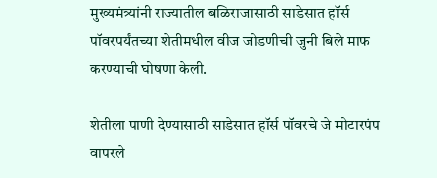मुख्यमंत्र्यांनी राज्यातील बळिराजासाठी साडेसात हॉर्स पॉवरपर्यंतच्या शेतीमधील वीज जोडणीची जुनी बिले माफ करण्याची घोषणा केली.

शेतीला पाणी देण्यासाठी साडेसात हॉर्स पॉवरचे जे मोटारपंप वापरले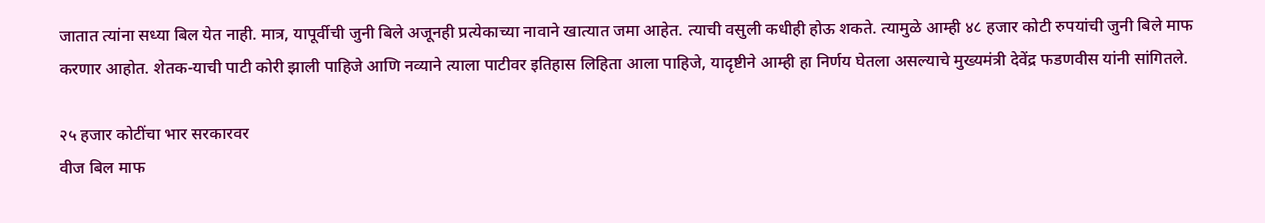जातात त्यांना सध्या बिल येत नाही. मात्र, यापूर्वीची जुनी बिले अजूनही प्रत्येकाच्या नावाने खात्यात जमा आहेत. त्याची वसुली कधीही होऊ शकते. त्यामुळे आम्ही ४८ हजार कोटी रुपयांची जुनी बिले माफ करणार आहोत. शेतक-याची पाटी कोरी झाली पाहिजे आणि नव्याने त्याला पाटीवर इतिहास लिहिता आला पाहिजे, यादृष्टीने आम्ही हा निर्णय घेतला असल्याचे मुख्यमंत्री देवेंद्र फडणवीस यांनी सांगितले.

२५ हजार कोटींचा भार सरकारवर
वीज बिल माफ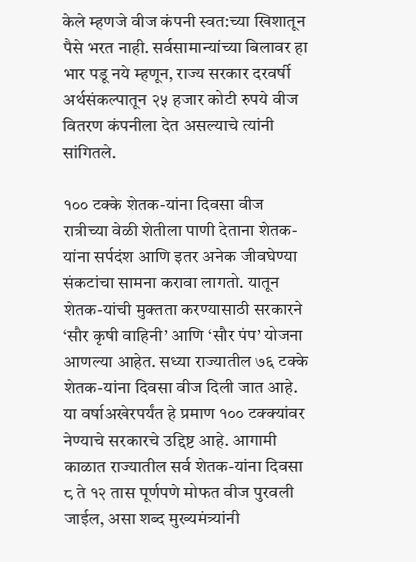केले म्हणजे वीज कंपनी स्वत:च्या खिशातून पैसे भरत नाही. सर्वसामान्यांच्या बिलावर हा भार पडू नये म्हणून, राज्य सरकार दरवर्षी अर्थसंकल्पातून २५ हजार कोटी रुपये वीज वितरण कंपनीला देत असल्याचे त्यांनी सांगितले.

१०० टक्के शेतक-यांना दिवसा वीज
रात्रीच्या वेळी शेतीला पाणी देताना शेतक-यांना सर्पदंश आणि इतर अनेक जीवघेण्या संकटांचा सामना करावा लागतो. यातून शेतक-यांची मुक्तता करण्यासाठी सरकारने ‘सौर कृषी वाहिनी’ आणि ‘सौर पंप’ योजना आणल्या आहेत. सध्या राज्यातील ७६ टक्के शेतक-यांना दिवसा वीज दिली जात आहे. या वर्षाअखेरपर्यंत हे प्रमाण १०० टक्क्यांवर नेण्याचे सरकारचे उद्दिष्ट आहे. आगामी काळात राज्यातील सर्व शेतक-यांना दिवसा ८ ते १२ तास पूर्णपणे मोफत वीज पुरवली जाईल, असा शब्द मुख्यमंत्र्यांनी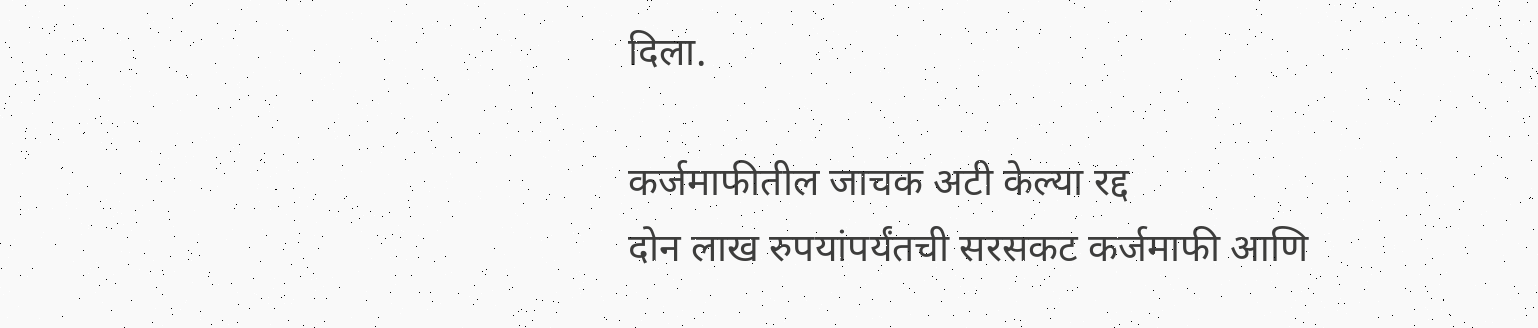दिला.

कर्जमाफीतील जाचक अटी केल्या रद्द
दोन लाख रुपयांपर्यंतची सरसकट कर्जमाफी आणि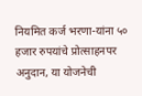नियमित कर्ज भरणा-यांना ५० हजार रुपयांचे प्रोत्साहनपर अनुदान, या योजनेची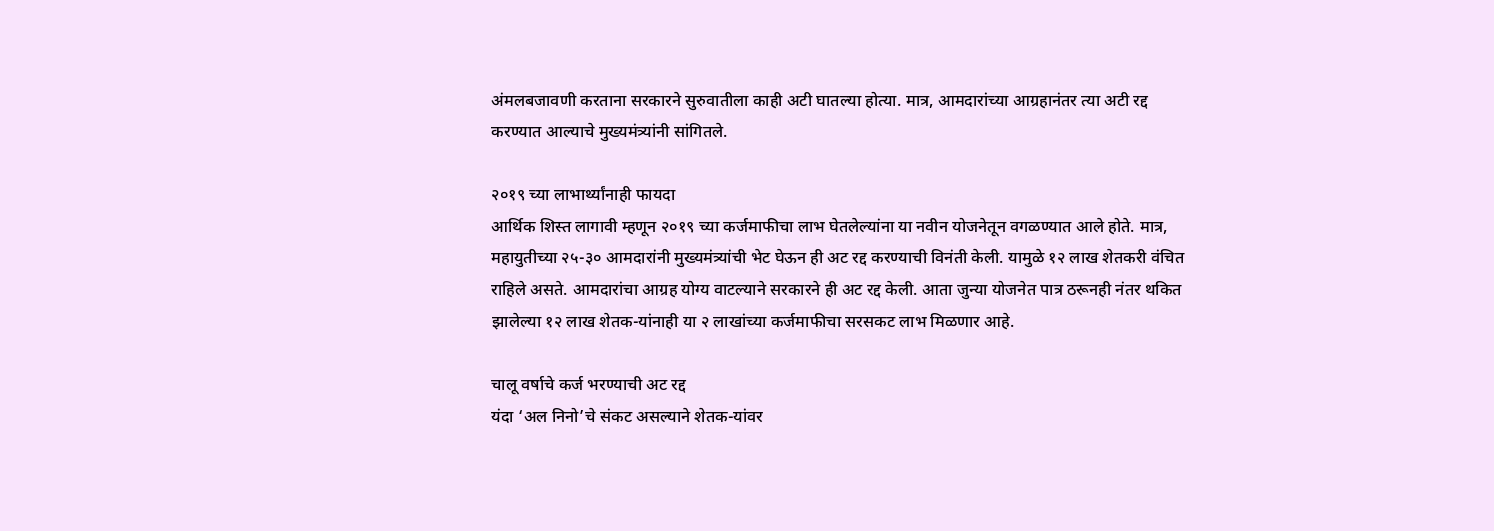अंमलबजावणी करताना सरकारने सुरुवातीला काही अटी घातल्या होत्या. मात्र, आमदारांच्या आग्रहानंतर त्या अटी रद्द करण्यात आल्याचे मुख्यमंत्र्यांनी सांगितले.

२०१९ च्या लाभार्थ्यांनाही फायदा
आर्थिक शिस्त लागावी म्हणून २०१९ च्या कर्जमाफीचा लाभ घेतलेल्यांना या नवीन योजनेतून वगळण्यात आले होते. मात्र, महायुतीच्या २५-३० आमदारांनी मुख्यमंत्र्यांची भेट घेऊन ही अट रद्द करण्याची विनंती केली. यामुळे १२ लाख शेतकरी वंचित राहिले असते. आमदारांचा आग्रह योग्य वाटल्याने सरकारने ही अट रद्द केली. आता जुन्या योजनेत पात्र ठरूनही नंतर थकित झालेल्या १२ लाख शेतक-यांनाही या २ लाखांच्या कर्जमाफीचा सरसकट लाभ मिळणार आहे.

चालू वर्षाचे कर्ज भरण्याची अट रद्द
यंदा ‘अल निनो’चे संकट असल्याने शेतक-यांवर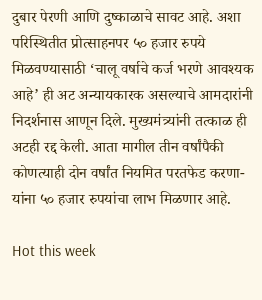दुबार पेरणी आणि दुष्काळाचे सावट आहे. अशा परिस्थितीत प्रोत्साहनपर ५० हजार रुपये मिळवण्यासाठी ‘चालू वर्षाचे कर्ज भरणे आवश्यक आहे’ ही अट अन्यायकारक असल्याचे आमदारांनी निदर्शनास आणून दिले. मुख्यमंत्र्यांनी तत्काळ ही अटही रद्द केली. आता मागील तीन वर्षांपैकी कोणत्याही दोन वर्षांत नियमित परतफेड करणा-यांना ५० हजार रुपयांचा लाभ मिळणार आहे.

Hot this week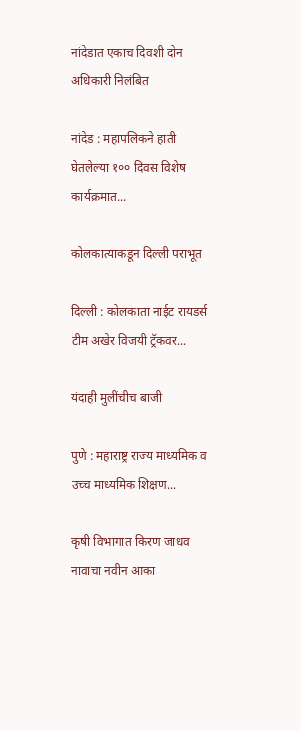नांदेडात एकाच दिवशी दोन अधिकारी निलंबित

नांदेड : महापलिकने हाती घेतलेल्या १०० दिवस विशेष कार्यक्रमात...

कोलकात्याकडून दिल्ली पराभूत

दिल्ली : कोलकाता नाईट रायडर्स टीम अखेर विजयी ट्रॅकवर...

यंदाही मुलींचीच बाजी

पुणे : महाराष्ट्र राज्य माध्यमिक व उच्च माध्यमिक शिक्षण...

कृषी विभागात किरण जाधव नावाचा नवीन आका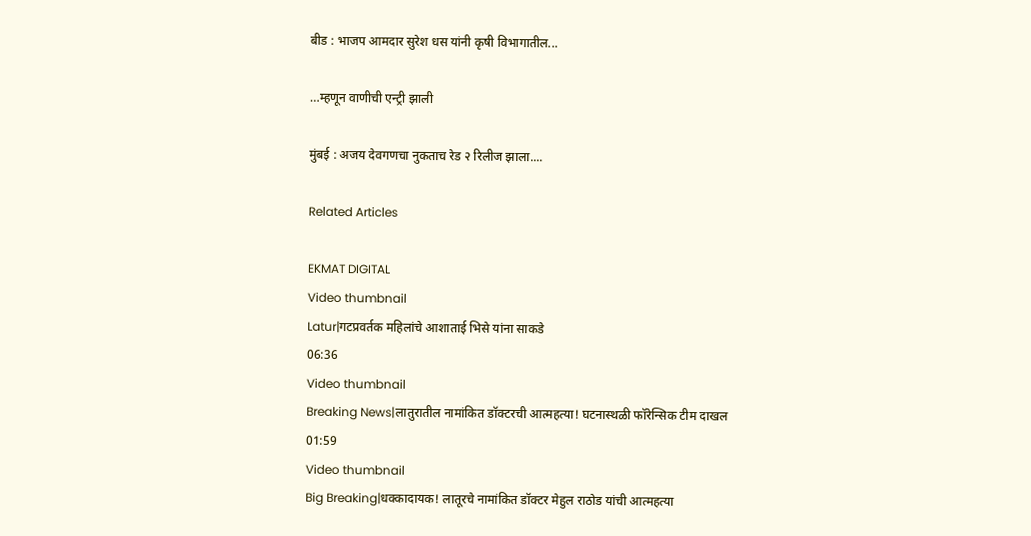बीड : भाजप आमदार सुरेश धस यांनी कृषी विभागातील...

…म्हणून वाणीची एन्ट्री झाली

मुंबई : अजय देवगणचा नुकताच रेड २ रिलीज झाला....

Related Articles

EKMAT DIGITAL
Video thumbnail
Latur|गटप्रवर्तक महिलांचे आशाताई भिसे यांना साकडे
06:36
Video thumbnail
Breaking News|लातुरातील नामांकित डॉक्टरची आत्महत्या! घटनास्थळी फॉरेन्सिक टीम दाखल
01:59
Video thumbnail
Big Breaking|धक्कादायक! लातूरचे नामांकित डॉक्टर मेहुल राठोड यांची आत्महत्या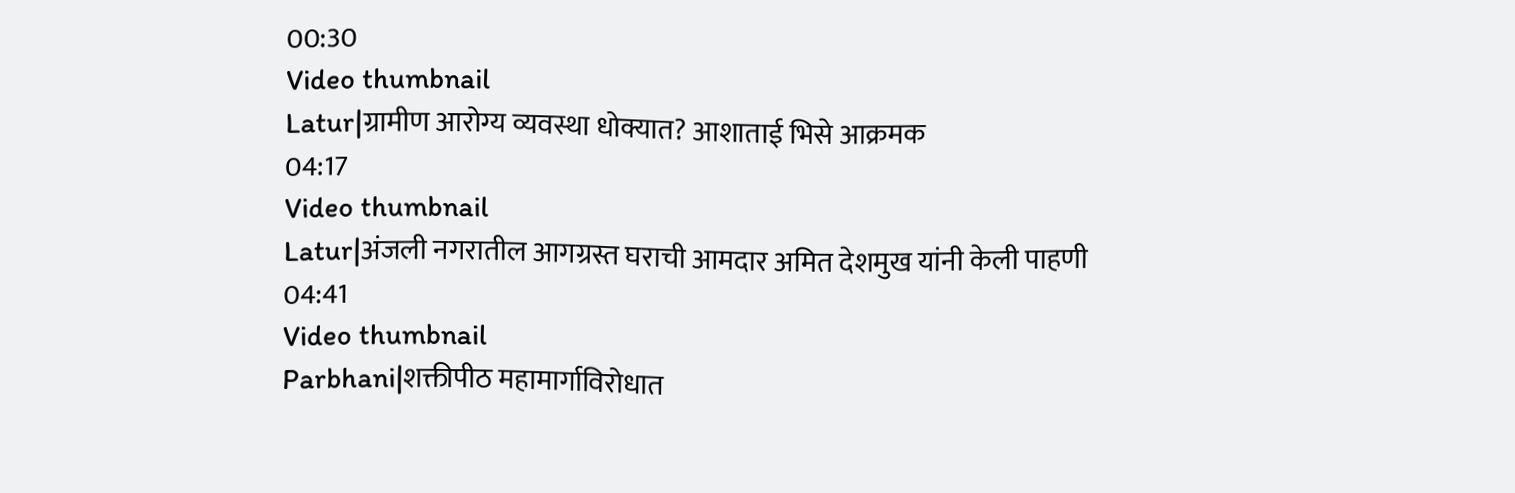00:30
Video thumbnail
Latur|ग्रामीण आरोग्य व्यवस्था धोक्यात? आशाताई भिसे आक्रमक
04:17
Video thumbnail
Latur|अंजली नगरातील आगग्रस्त घराची आमदार अमित देशमुख यांनी केली पाहणी
04:41
Video thumbnail
Parbhani|शक्तीपीठ महामार्गाविरोधात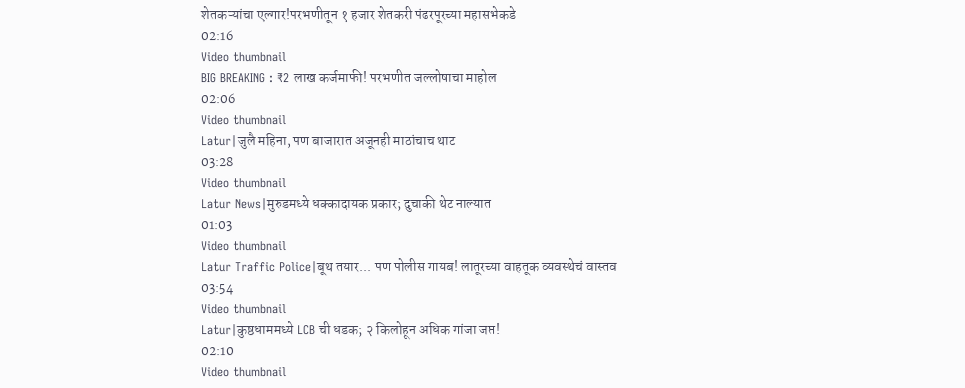शेतकऱ्यांचा एल्गार!परभणीतून १ हजार शेतकरी पंढरपूरच्या महासभेकडे
02:16
Video thumbnail
BIG BREAKING : ₹2 लाख कर्जमाफी! परभणीत जल्लोषाचा माहोल
02:06
Video thumbnail
Latur|जुलै महिना, पण बाजारात अजूनही माठांचाच थाट
03:28
Video thumbnail
Latur News|मुरुडमध्ये धक्कादायक प्रकार; दुचाकी थेट नाल्यात
01:03
Video thumbnail
Latur Traffic Police|बूथ तयार... पण पोलीस गायब! लातूरच्या वाहतूक व्यवस्थेचं वास्तव
03:54
Video thumbnail
Latur|कुष्ठधाममध्ये LCB ची धडक; २ किलोहून अधिक गांजा जप्त!
02:10
Video thumbnail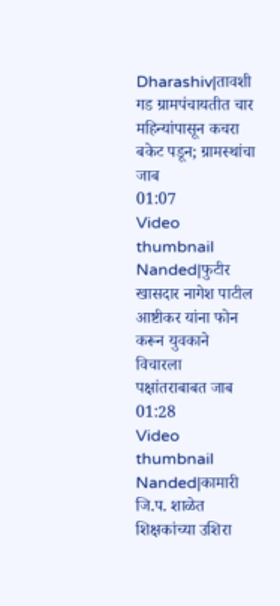Dharashiv|तावशी गड ग्रामपंचायतीत चार महिन्यांपासून कचरा बकेट पडून; ग्रामस्थांचा जाब
01:07
Video thumbnail
Nanded|फुटीर खासदार नागेश पाटील आष्टीकर यांना फोन करून युवकाने विचारला पक्षांतराबाबत जाब
01:28
Video thumbnail
Nanded|कामारी जि.प. शाळेत शिक्षकांच्या उशिरा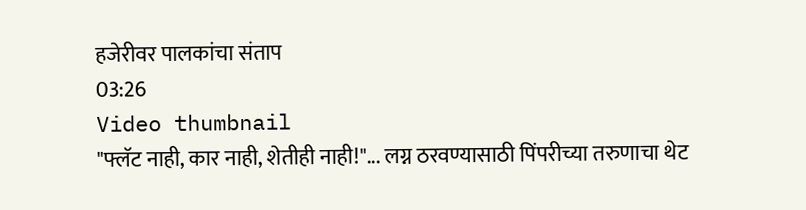हजेरीवर पालकांचा संताप
03:26
Video thumbnail
"फ्लॅट नाही, कार नाही, शेतीही नाही!"... लग्न ठरवण्यासाठी पिंपरीच्या तरुणाचा थेट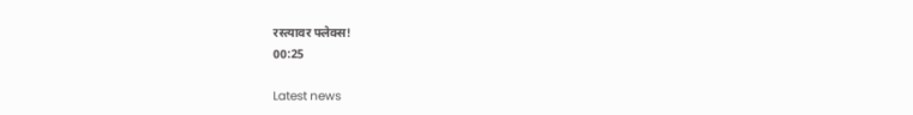रस्त्यावर फ्लेक्स!
00:25

Latest news